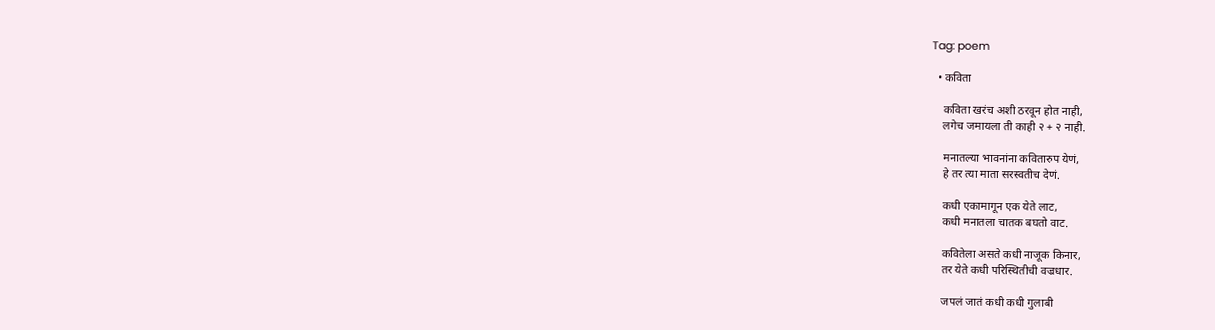Tag: poem

  • कविता

    कविता खरंच अशी ठरवून होत नाही,
    लगेच जमायला ती काही २ + २ नाही.

    मनातल्या भावनांना कवितारुप येणं,
    हे तर त्या माता सरस्वतीच देणं.

    कधी एकामागून एक येते लाट,
    कधी मनातला चातक बघतो वाट.

    कवितेला असते कधी नाजूक किनार,
    तर येते कधी परिस्थितीची वज्रधार.

    जपलं जातं कधी कधी गुलाबी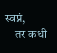स्वप्नं,
    तर कधी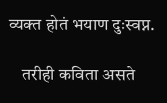व्यक्त होतं भयाण दुःस्वप्न.

    तरीही कविता असते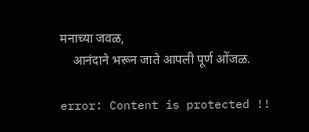मनाच्या जवळ,
    आनंदाने भरून जाते आपली पूर्ण ओंजळ.

error: Content is protected !!